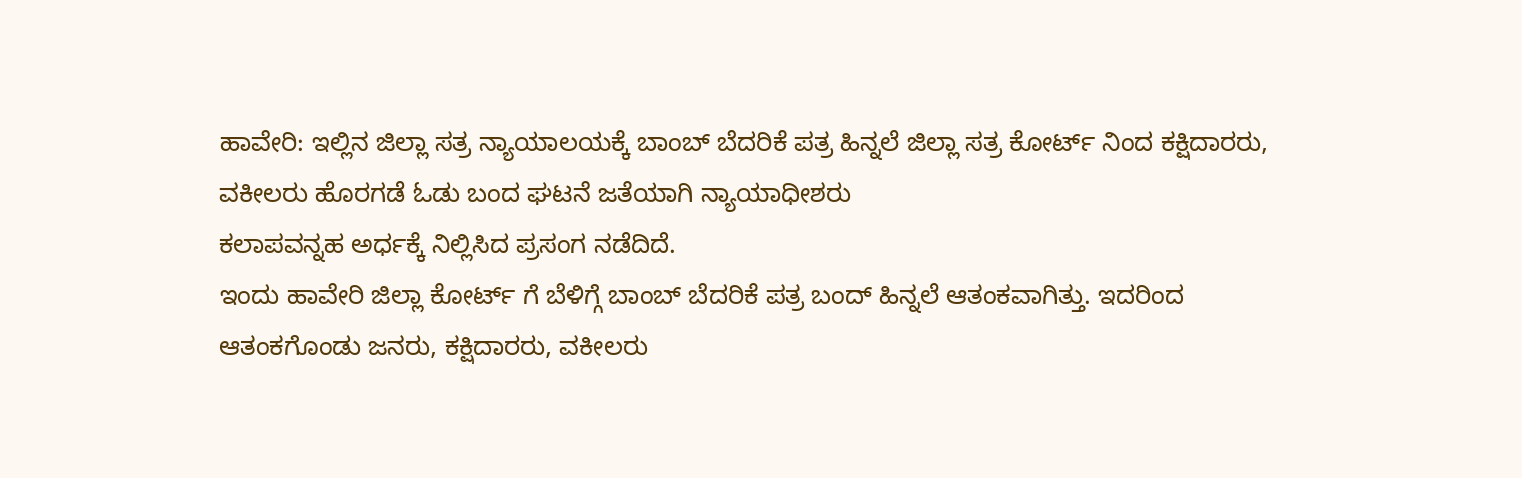ಹಾವೇರಿ: ಇಲ್ಲಿನ ಜಿಲ್ಲಾ ಸತ್ರ ನ್ಯಾಯಾಲಯಕ್ಕೆ ಬಾಂಬ್ ಬೆದರಿಕೆ ಪತ್ರ ಹಿನ್ನಲೆ ಜಿಲ್ಲಾ ಸತ್ರ ಕೋರ್ಟ್ ನಿಂದ ಕಕ್ಷಿದಾರರು, ವಕೀಲರು ಹೊರಗಡೆ ಓಡು ಬಂದ ಘಟನೆ ಜತೆಯಾಗಿ ನ್ಯಾಯಾಧೀಶರು
ಕಲಾಪವನ್ನಹ ಅರ್ಧಕ್ಕೆ ನಿಲ್ಲಿಸಿದ ಪ್ರಸಂಗ ನಡೆದಿದೆ.
ಇಂದು ಹಾವೇರಿ ಜಿಲ್ಲಾ ಕೋರ್ಟ್ ಗೆ ಬೆಳಿಗ್ಗೆ ಬಾಂಬ್ ಬೆದರಿಕೆ ಪತ್ರ ಬಂದ್ ಹಿನ್ನಲೆ ಆತಂಕವಾಗಿತ್ತು. ಇದರಿಂದ ಆತಂಕಗೊಂಡು ಜನರು, ಕಕ್ಷಿದಾರರು, ವಕೀಲರು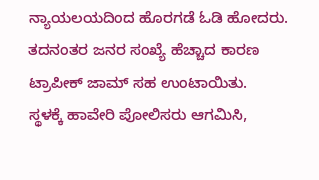ನ್ಯಾಯಲಯದಿಂದ ಹೊರಗಡೆ ಓಡಿ ಹೋದರು.
ತದನಂತರ ಜನರ ಸಂಖ್ಯೆ ಹೆಚ್ಚಾದ ಕಾರಣ ಟ್ರಾಪೀಕ್ ಜಾಮ್ ಸಹ ಉಂಟಾಯಿತು.
ಸ್ಥಳಕ್ಕೆ ಹಾವೇರಿ ಪೋಲಿಸರು ಆಗಮಿಸಿ,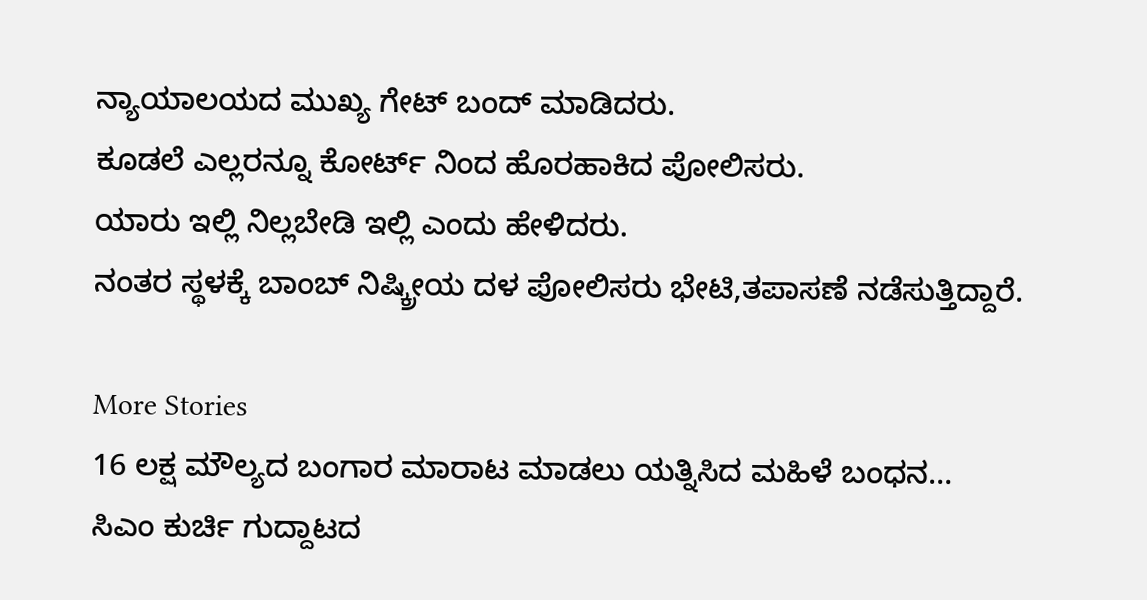ನ್ಯಾಯಾಲಯದ ಮುಖ್ಯ ಗೇಟ್ ಬಂದ್ ಮಾಡಿದರು.
ಕೂಡಲೆ ಎಲ್ಲರನ್ನೂ ಕೋರ್ಟ್ ನಿಂದ ಹೊರಹಾಕಿದ ಪೋಲಿಸರು.
ಯಾರು ಇಲ್ಲಿ ನಿಲ್ಲಬೇಡಿ ಇಲ್ಲಿ ಎಂದು ಹೇಳಿದರು.
ನಂತರ ಸ್ಥಳಕ್ಕೆ ಬಾಂಬ್ ನಿಷ್ಕ್ರೀಯ ದಳ ಪೋಲಿಸರು ಭೇಟಿ,ತಪಾಸಣೆ ನಡೆಸುತ್ತಿದ್ದಾರೆ.

More Stories
16 ಲಕ್ಷ ಮೌಲ್ಯದ ಬಂಗಾರ ಮಾರಾಟ ಮಾಡಲು ಯತ್ನಿಸಿದ ಮಹಿಳೆ ಬಂಧನ…
ಸಿಎಂ ಕುರ್ಚಿ ಗುದ್ದಾಟದ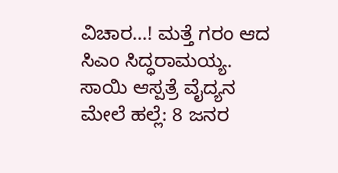ವಿಚಾರ…! ಮತ್ತೆ ಗರಂ ಆದ ಸಿಎಂ ಸಿದ್ಧರಾಮಯ್ಯ.
ಸಾಯಿ ಆಸ್ಪತ್ರೆ ವೈದ್ಯನ ಮೇಲೆ ಹಲ್ಲೆ: 8 ಜನರ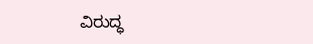ವಿರುದ್ಧ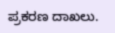ಪ್ರಕರಣ ದಾಖಲು.